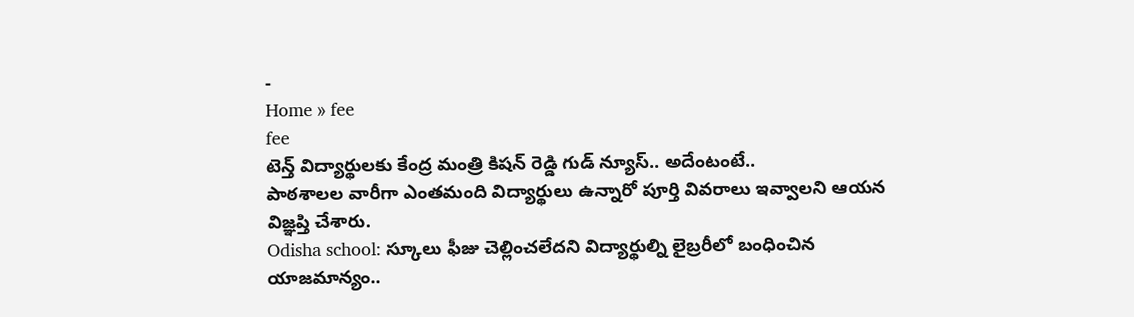-
Home » fee
fee
టెన్త్ విద్యార్థులకు కేంద్ర మంత్రి కిషన్ రెడ్డి గుడ్ న్యూస్.. అదేంటంటే..
పాఠశాలల వారీగా ఎంతమంది విద్యార్థులు ఉన్నారో పూర్తి వివరాలు ఇవ్వాలని ఆయన విజ్ఞప్తి చేశారు.
Odisha school: స్కూలు ఫీజు చెల్లించలేదని విద్యార్థుల్ని లైబ్రరీలో బంధించిన యాజమాన్యం..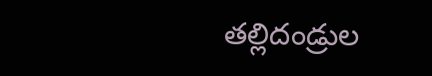తల్లిదండ్రుల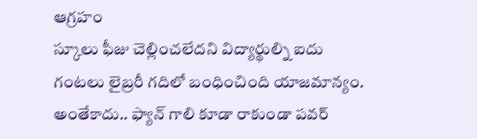ఆగ్రహం
స్కూలు ఫీజు చెల్లించలేదని విద్యార్థుల్ని ఐదు గంటలు లైబ్రరీ గదిలో బంధించింది యాజమాన్యం. అంతేకాదు.. ఫ్యాన్ గాలి కూడా రాకుండా పవర్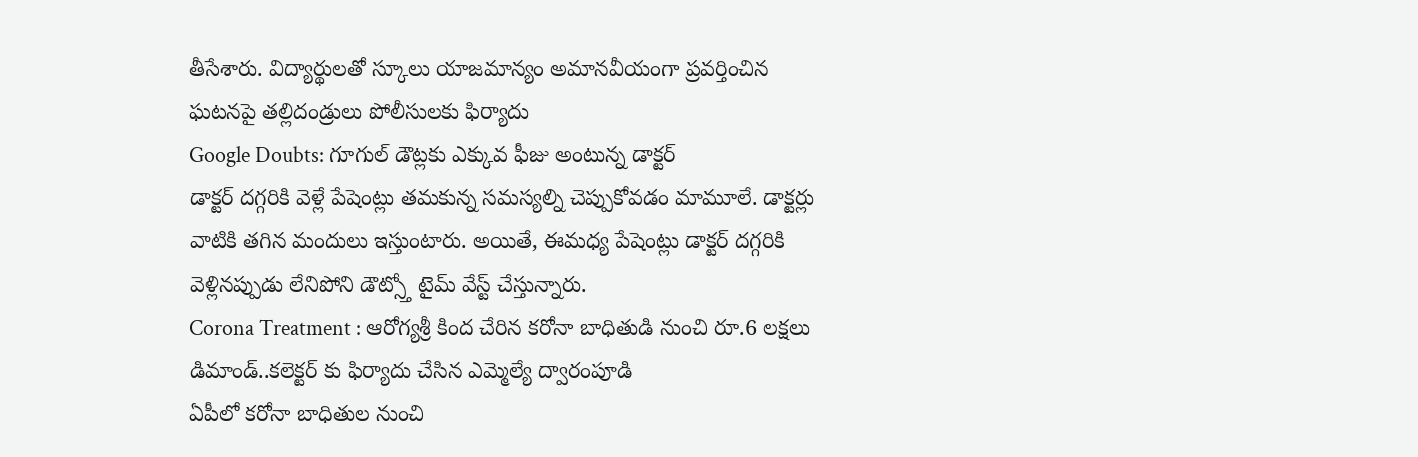తీసేశారు. విద్యార్థులతో స్కూలు యాజమాన్యం అమానవీయంగా ప్రవర్తించిన ఘటనపై తల్లిదండ్రులు పోలీసులకు ఫిర్యాదు
Google Doubts: గూగుల్ డౌట్లకు ఎక్కువ ఫీజు అంటున్న డాక్టర్
డాక్టర్ దగ్గరికి వెళ్లే పేషెంట్లు తమకున్న సమస్యల్ని చెప్పుకోవడం మామూలే. డాక్టర్లు వాటికి తగిన మందులు ఇస్తుంటారు. అయితే, ఈమధ్య పేషెంట్లు డాక్టర్ దగ్గరికి వెళ్లినప్పుడు లేనిపోని డౌట్స్తో టైమ్ వేస్ట్ చేస్తున్నారు.
Corona Treatment : ఆరోగ్యశ్రీ కింద చేరిన కరోనా బాధితుడి నుంచి రూ.6 లక్షలు డిమాండ్..కలెక్టర్ కు ఫిర్యాదు చేసిన ఎమ్మెల్యే ద్వారంపూడి
ఏపీలో కరోనా బాధితుల నుంచి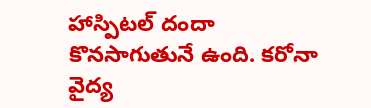హాస్పిటల్ దందా కొనసాగుతునే ఉంది. కరోనా వైద్య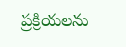ప్రక్రియలను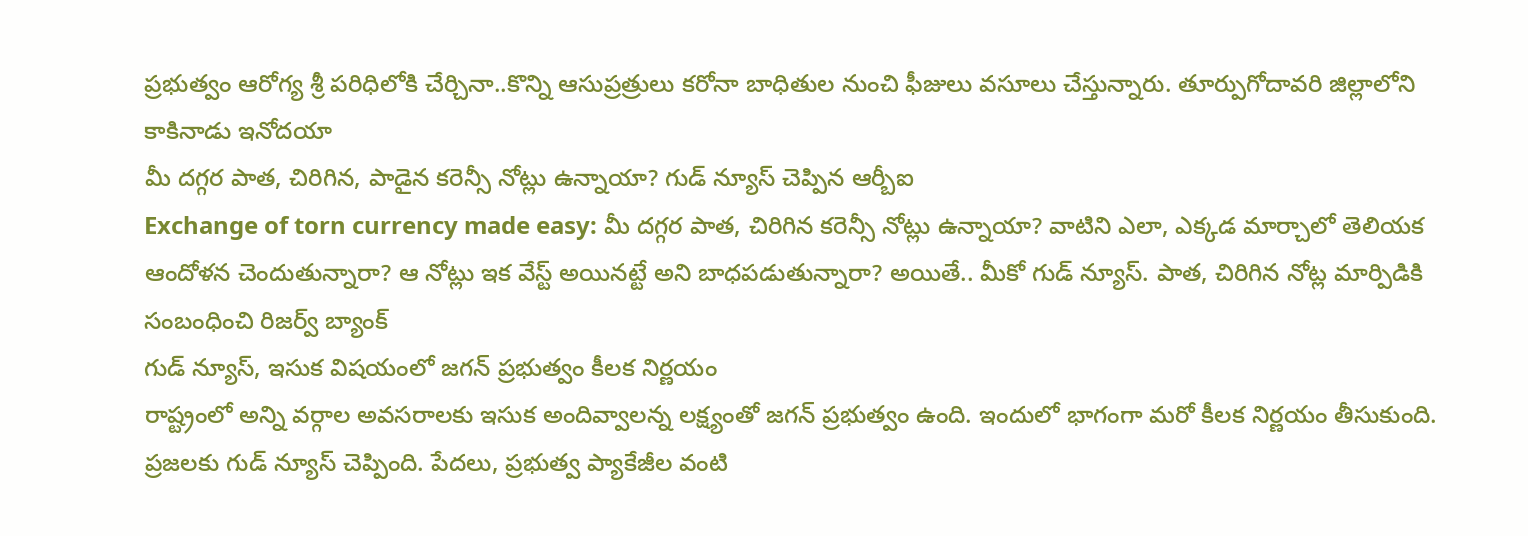ప్రభుత్వం ఆరోగ్య శ్రీ పరిధిలోకి చేర్చినా..కొన్ని ఆసుప్రత్రులు కరోనా బాధితుల నుంచి ఫీజులు వసూలు చేస్తున్నారు. తూర్పుగోదావరి జిల్లాలోని కాకినాడు ఇనోదయా
మీ దగ్గర పాత, చిరిగిన, పాడైన కరెన్సీ నోట్లు ఉన్నాయా? గుడ్ న్యూస్ చెప్పిన ఆర్బీఐ
Exchange of torn currency made easy: మీ దగ్గర పాత, చిరిగిన కరెన్సీ నోట్లు ఉన్నాయా? వాటిని ఎలా, ఎక్కడ మార్చాలో తెలియక ఆందోళన చెందుతున్నారా? ఆ నోట్లు ఇక వేస్ట్ అయినట్టే అని బాధపడుతున్నారా? అయితే.. మీకో గుడ్ న్యూస్. పాత, చిరిగిన నోట్ల మార్పిడికి సంబంధించి రిజర్వ్ బ్యాంక్
గుడ్ న్యూస్, ఇసుక విషయంలో జగన్ ప్రభుత్వం కీలక నిర్ణయం
రాష్ట్రంలో అన్ని వర్గాల అవసరాలకు ఇసుక అందివ్వాలన్న లక్ష్యంతో జగన్ ప్రభుత్వం ఉంది. ఇందులో భాగంగా మరో కీలక నిర్ణయం తీసుకుంది. ప్రజలకు గుడ్ న్యూస్ చెప్పింది. పేదలు, ప్రభుత్వ ప్యాకేజీల వంటి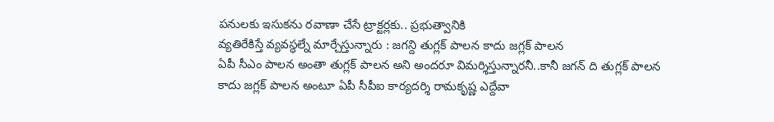పనులకు ఇసుకను రవాణా చేసే ట్రాక్టర్లకు.. ప్రభుత్వానికి
వ్యతిరేకిస్తే వ్యవస్థల్నే మార్చేస్తున్నారు : జగన్ది తుగ్లక్ పాలన కాదు జగ్లక్ పాలన
ఏపీ సీఎం పాలన అంతా తుగ్లక్ పాలన అని అందరూ విమర్శిస్తున్నారనీ..కానీ జగన్ ది తుగ్లక్ పాలన కాదు జగ్లక్ పాలన అంటూ ఏపీ సీపీఐ కార్యదర్శి రామకృష్ణ ఎద్దేవా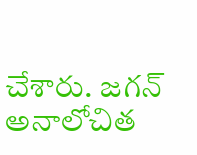చేశారు. జగన్ అనాలోచిత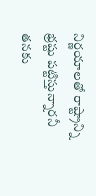నిర్ణయాలతో రాష్ట్రాన్ని భ్రష్టు పట్టిస్తున్నారనీ తనకు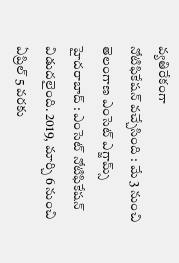వ్యతిరేకంగా
నోటిఫికేషన్ వచ్చేసింది : మే 3 నుంచి తెలంగాణ ఎంసెట్ ఎగ్జామ్స్
హైదరాబాద్ : ఎంసెట్ నోటిఫికేషన్ విడుదలైంది. 2019, మార్చి 6 నుంచి ఏప్రిల్ 5 వరకు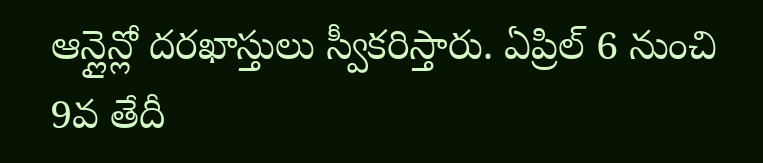ఆన్లైన్లో దరఖాస్తులు స్వీకరిస్తారు. ఏప్రిల్ 6 నుంచి 9వ తేదీ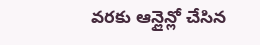వరకు ఆన్లైన్లో చేసిన